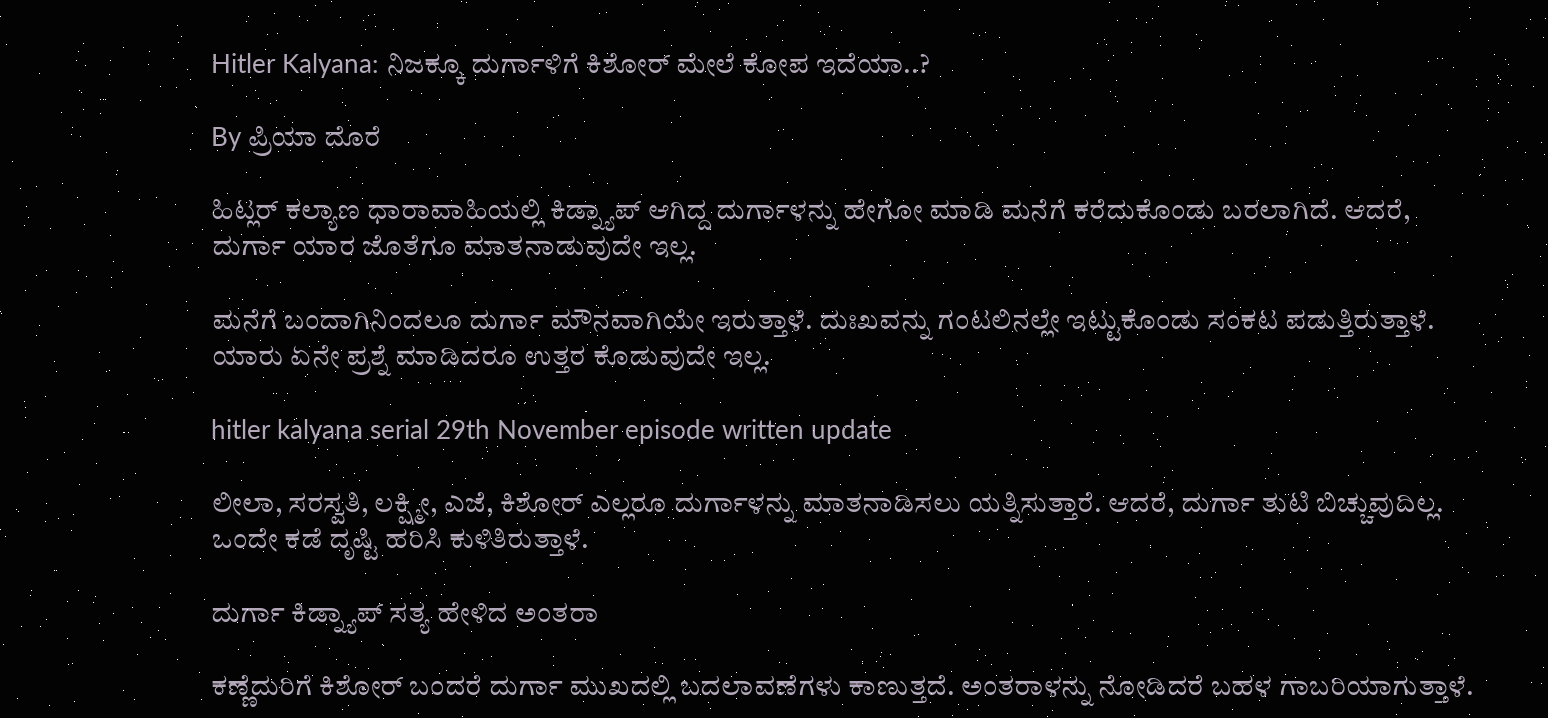Hitler Kalyana: ನಿಜಕ್ಕೂ ದುರ್ಗಾಳಿಗೆ ಕಿಶೋರ್ ಮೇಲೆ ಕೋಪ ಇದೆಯಾ..?

By ಪ್ರಿಯಾ ದೊರೆ

ಹಿಟ್ಲರ್ ಕಲ್ಯಾಣ ಧಾರಾವಾಹಿಯಲ್ಲಿ ಕಿಡ್ನ್ಯಾಪ್ ಆಗಿದ್ದ ದುರ್ಗಾಳನ್ನು ಹೇಗೋ ಮಾಡಿ ಮನೆಗೆ ಕರೆದುಕೊಂಡು ಬರಲಾಗಿದೆ. ಆದರೆ, ದುರ್ಗಾ ಯಾರ ಜೊತೆಗೂ ಮಾತನಾಡುವುದೇ ಇಲ್ಲ.

ಮನೆಗೆ ಬಂದಾಗಿನಿಂದಲೂ ದುರ್ಗಾ ಮೌನವಾಗಿಯೇ ಇರುತ್ತಾಳೆ. ದುಃಖವನ್ನು ಗಂಟಲಿನಲ್ಲೇ ಇಟ್ಟುಕೊಂಡು ಸಂಕಟ ಪಡುತ್ತಿರುತ್ತಾಳೆ. ಯಾರು ಏನೇ ಪ್ರಶ್ನೆ ಮಾಡಿದರೂ ಉತ್ತರ ಕೊಡುವುದೇ ಇಲ್ಲ.

hitler kalyana serial 29th November episode written update

ಲೀಲಾ, ಸರಸ್ವತಿ, ಲಕ್ಷ್ಮೀ, ಎಜೆ, ಕಿಶೋರ್ ಎಲ್ಲರೂ ದುರ್ಗಾಳನ್ನು ಮಾತನಾಡಿಸಲು ಯತ್ನಿಸುತ್ತಾರೆ. ಆದರೆ, ದುರ್ಗಾ ತುಟಿ ಬಿಚ್ಚುವುದಿಲ್ಲ. ಒಂದೇ ಕಡೆ ದೃಷ್ಟಿ ಹರಿಸಿ ಕುಳಿತಿರುತ್ತಾಳೆ.

ದುರ್ಗಾ ಕಿಡ್ನ್ಯಾಪ್ ಸತ್ಯ ಹೇಳಿದ ಅಂತರಾ

ಕಣ್ಣೆದುರಿಗೆ ಕಿಶೋರ್ ಬಂದರೆ ದುರ್ಗಾ ಮುಖದಲ್ಲಿ ಬದಲಾವಣೆಗಳು ಕಾಣುತ್ತದೆ. ಅಂತರಾಳನ್ನು ನೋಡಿದರೆ ಬಹಳ ಗಾಬರಿಯಾಗುತ್ತಾಳೆ.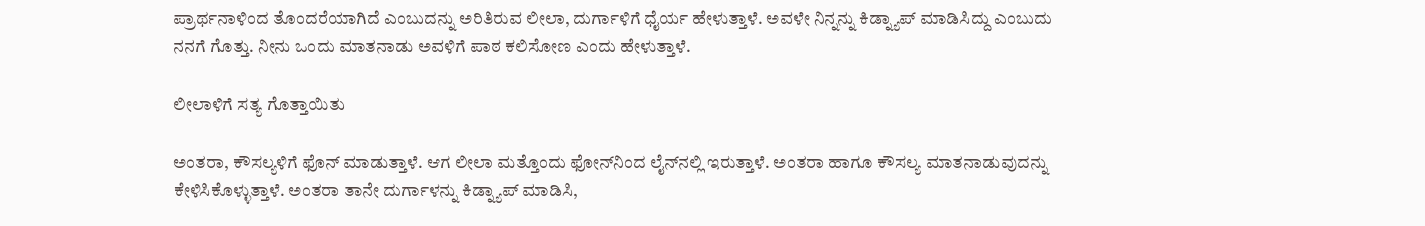ಪ್ರಾರ್ಥನಾಳಿಂದ ತೊಂದರೆಯಾಗಿದೆ ಎಂಬುದನ್ನು ಅರಿತಿರುವ ಲೀಲಾ, ದುರ್ಗಾಳಿಗೆ ಧೈರ್ಯ ಹೇಳುತ್ತಾಳೆ. ಅವಳೇ ನಿನ್ನನ್ನು ಕಿಡ್ನ್ಯಾಪ್ ಮಾಡಿಸಿದ್ದು ಎಂಬುದು ನನಗೆ ಗೊತ್ತು. ನೀನು ಒಂದು ಮಾತನಾಡು ಅವಳಿಗೆ ಪಾಠ ಕಲಿಸೋಣ ಎಂದು ಹೇಳುತ್ತಾಳೆ.

ಲೀಲಾಳಿಗೆ ಸತ್ಯ ಗೊತ್ತಾಯಿತು

ಅಂತರಾ, ಕೌಸಲ್ಯಳಿಗೆ ಫೊನ್ ಮಾಡುತ್ತಾಳೆ. ಆಗ ಲೀಲಾ ಮತ್ತೊಂದು ಫೋನ್‌ನಿಂದ ಲೈನ್‌ನಲ್ಲಿ ಇರುತ್ತಾಳೆ. ಅಂತರಾ ಹಾಗೂ ಕೌಸಲ್ಯ ಮಾತನಾಡುವುದನ್ನು ಕೇಳಿಸಿಕೊಳ್ಳುತ್ತಾಳೆ. ಅಂತರಾ ತಾನೇ ದುರ್ಗಾಳನ್ನು ಕಿಡ್ನ್ಯಾಪ್ ಮಾಡಿಸಿ,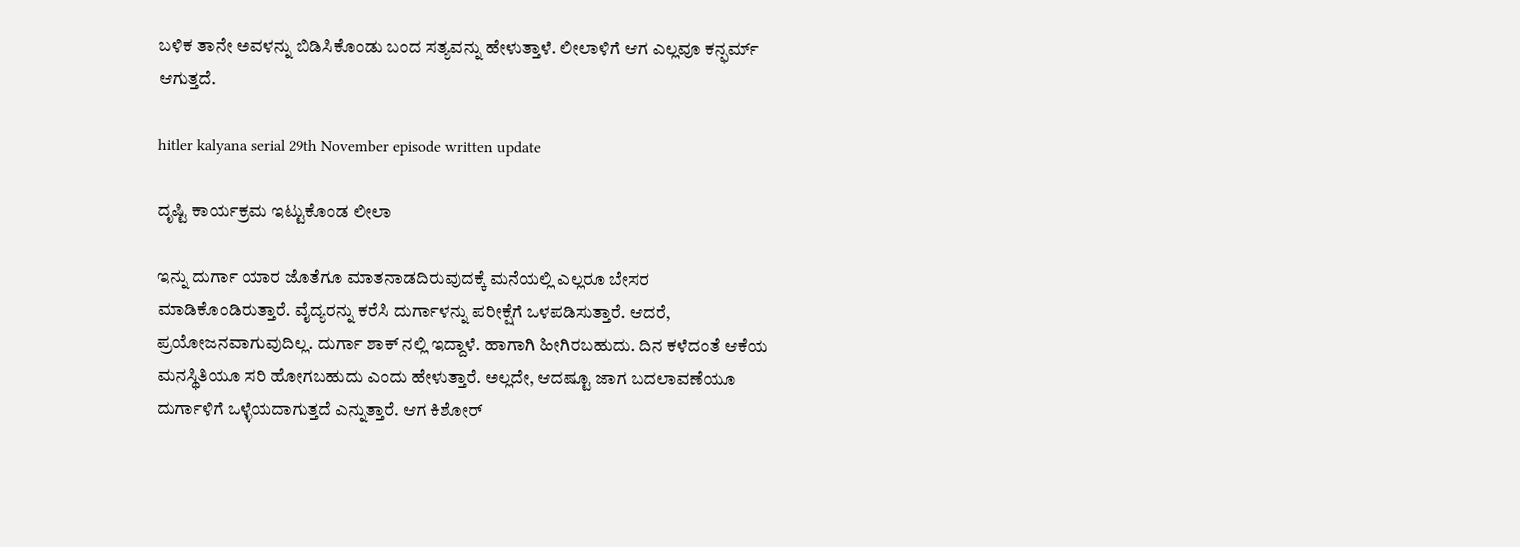ಬಳಿಕ ತಾನೇ ಅವಳನ್ನು ಬಿಡಿಸಿಕೊಂಡು ಬಂದ ಸತ್ಯವನ್ನು ಹೇಳುತ್ತಾಳೆ. ಲೀಲಾಳಿಗೆ ಆಗ ಎಲ್ಲವೂ ಕನ್ಫರ್ಮ್ ಆಗುತ್ತದೆ.

hitler kalyana serial 29th November episode written update

ದೃಷ್ಟಿ ಕಾರ್ಯಕ್ರಮ ಇಟ್ಟುಕೊಂಡ ಲೀಲಾ

ಇನ್ನು ದುರ್ಗಾ ಯಾರ ಜೊತೆಗೂ ಮಾತನಾಡದಿರುವುದಕ್ಕೆ ಮನೆಯಲ್ಲಿ ಎಲ್ಲರೂ ಬೇಸರ ಮಾಡಿಕೊಂಡಿರುತ್ತಾರೆ. ವೈದ್ಯರನ್ನು ಕರೆಸಿ ದುರ್ಗಾಳನ್ನು ಪರೀಕ್ಷೆಗೆ ಒಳಪಡಿಸುತ್ತಾರೆ. ಆದರೆ, ಪ್ರಯೋಜನವಾಗುವುದಿಲ್ಲ. ದುರ್ಗಾ ಶಾಕ್ ನಲ್ಲಿ ಇದ್ದಾಳೆ. ಹಾಗಾಗಿ ಹೀಗಿರಬಹುದು. ದಿನ ಕಳೆದಂತೆ ಆಕೆಯ ಮನಸ್ಥಿತಿಯೂ ಸರಿ ಹೋಗಬಹುದು ಎಂದು ಹೇಳುತ್ತಾರೆ. ಅಲ್ಲದೇ, ಆದಷ್ಟೂ ಜಾಗ ಬದಲಾವಣೆಯೂ ದುರ್ಗಾಳಿಗೆ ಒಳ್ಳೆಯದಾಗುತ್ತದೆ ಎನ್ನುತ್ತಾರೆ. ಆಗ ಕಿಶೋರ್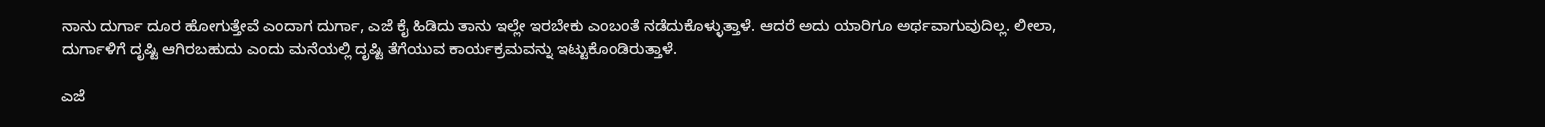ನಾನು ದುರ್ಗಾ ದೂರ ಹೋಗುತ್ತೇವೆ ಎಂದಾಗ ದುರ್ಗಾ, ಎಜೆ ಕೈ ಹಿಡಿದು ತಾನು ಇಲ್ಲೇ ಇರಬೇಕು ಎಂಬಂತೆ ನಡೆದುಕೊಳ್ಳುತ್ತಾಳೆ. ಆದರೆ ಅದು ಯಾರಿಗೂ ಅರ್ಥವಾಗುವುದಿಲ್ಲ. ಲೀಲಾ, ದುರ್ಗಾಳಿಗೆ ದೃಷ್ಟಿ ಆಗಿರಬಹುದು ಎಂದು ಮನೆಯಲ್ಲಿ ದೃಷ್ಟಿ ತೆಗೆಯುವ ಕಾರ್ಯಕ್ರಮವನ್ನು ಇಟ್ಟುಕೊಂಡಿರುತ್ತಾಳೆ.

ಎಜೆ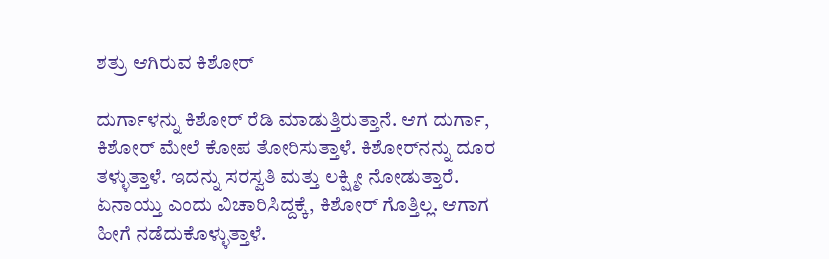ಶತ್ರು ಆಗಿರುವ ಕಿಶೋರ್

ದುರ್ಗಾಳನ್ನು ಕಿಶೋರ್ ರೆಡಿ ಮಾಡುತ್ತಿರುತ್ತಾನೆ. ಆಗ ದುರ್ಗಾ, ಕಿಶೋರ್ ಮೇಲೆ ಕೋಪ ತೋರಿಸುತ್ತಾಳೆ. ಕಿಶೋರ್‌ನನ್ನು ದೂರ ತಳ್ಳುತ್ತಾಳೆ. ಇದನ್ನು ಸರಸ್ವತಿ ಮತ್ತು ಲಕ್ಷ್ಮೀ ನೋಡುತ್ತಾರೆ. ಏನಾಯ್ತು ಎಂದು ವಿಚಾರಿಸಿದ್ದಕ್ಕೆ, ಕಿಶೋರ್ ಗೊತ್ತಿಲ್ಲ. ಆಗಾಗ ಹೀಗೆ ನಡೆದುಕೊಳ್ಳುತ್ತಾಳೆ.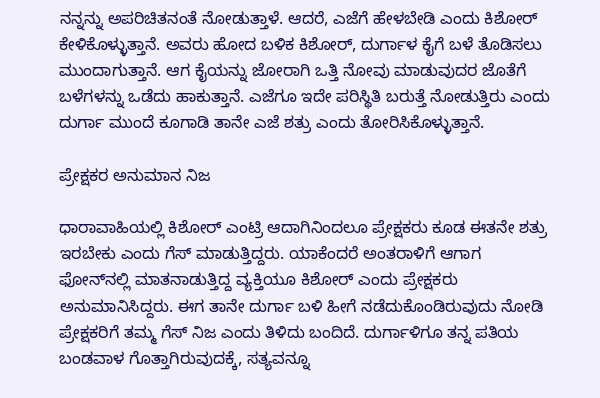ನನ್ನನ್ನು ಅಪರಿಚಿತನಂತೆ ನೋಡುತ್ತಾಳೆ. ಆದರೆ, ಎಜೆಗೆ ಹೇಳಬೇಡಿ ಎಂದು ಕಿಶೋರ್ ಕೇಳಿಕೊಳ್ಳುತ್ತಾನೆ. ಅವರು ಹೋದ ಬಳಿಕ ಕಿಶೋರ್, ದುರ್ಗಾಳ ಕೈಗೆ ಬಳೆ ತೊಡಿಸಲು ಮುಂದಾಗುತ್ತಾನೆ. ಆಗ ಕೈಯನ್ನು ಜೋರಾಗಿ ಒತ್ತಿ ನೋವು ಮಾಡುವುದರ ಜೊತೆಗೆ ಬಳೆಗಳನ್ನು ಒಡೆದು ಹಾಕುತ್ತಾನೆ. ಎಜೆಗೂ ಇದೇ ಪರಿಸ್ಥಿತಿ ಬರುತ್ತೆ ನೋಡುತ್ತಿರು ಎಂದು ದುರ್ಗಾ ಮುಂದೆ ಕೂಗಾಡಿ ತಾನೇ ಎಜೆ ಶತ್ರು ಎಂದು ತೋರಿಸಿಕೊಳ್ಳುತ್ತಾನೆ.

ಪ್ರೇಕ್ಷಕರ ಅನುಮಾನ ನಿಜ

ಧಾರಾವಾಹಿಯಲ್ಲಿ ಕಿಶೋರ್ ಎಂಟ್ರಿ ಆದಾಗಿನಿಂದಲೂ ಪ್ರೇಕ್ಷಕರು ಕೂಡ ಈತನೇ ಶತ್ರು ಇರಬೇಕು ಎಂದು ಗೆಸ್ ಮಾಡುತ್ತಿದ್ದರು. ಯಾಕೆಂದರೆ ಅಂತರಾಳಿಗೆ ಆಗಾಗ ಫೋನ್‌ನಲ್ಲಿ ಮಾತನಾಡುತ್ತಿದ್ದ ವ್ಯಕ್ತಿಯೂ ಕಿಶೋರ್ ಎಂದು ಪ್ರೇಕ್ಷಕರು ಅನುಮಾನಿಸಿದ್ದರು. ಈಗ ತಾನೇ ದುರ್ಗಾ ಬಳಿ ಹೀಗೆ ನಡೆದುಕೊಂಡಿರುವುದು ನೋಡಿ ಪ್ರೇಕ್ಷಕರಿಗೆ ತಮ್ಮ ಗೆಸ್ ನಿಜ ಎಂದು ತಿಳಿದು ಬಂದಿದೆ. ದುರ್ಗಾಳಿಗೂ ತನ್ನ ಪತಿಯ ಬಂಡವಾಳ ಗೊತ್ತಾಗಿರುವುದಕ್ಕೆ, ಸತ್ಯವನ್ನೂ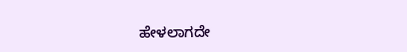ಹೇಳಲಾಗದೇ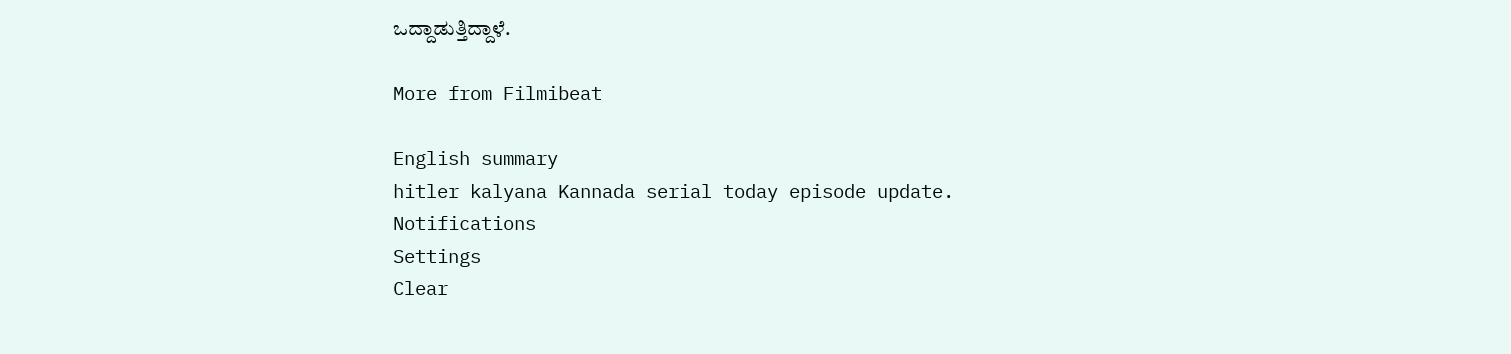ಒದ್ದಾಡುತ್ತಿದ್ದಾಳೆ.

More from Filmibeat

English summary
hitler kalyana Kannada serial today episode update.
Notifications
Settings
Clear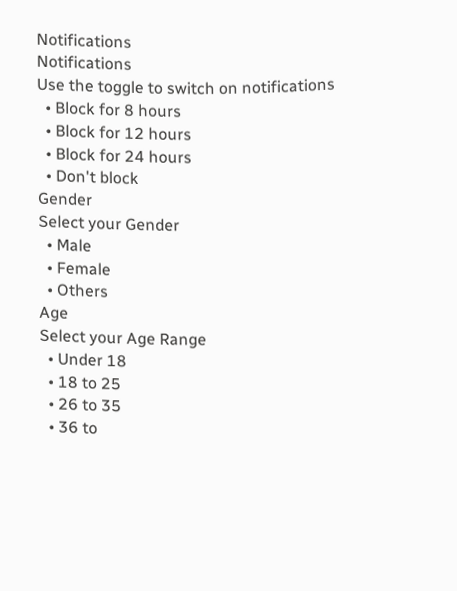Notifications
Notifications
Use the toggle to switch on notifications
  • Block for 8 hours
  • Block for 12 hours
  • Block for 24 hours
  • Don't block
Gender
Select your Gender
  • Male
  • Female
  • Others
Age
Select your Age Range
  • Under 18
  • 18 to 25
  • 26 to 35
  • 36 to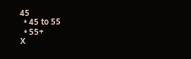45
  • 45 to 55
  • 55+
X